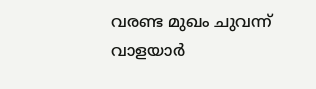വരണ്ട മുഖം ചുവന്ന് വാളയാർ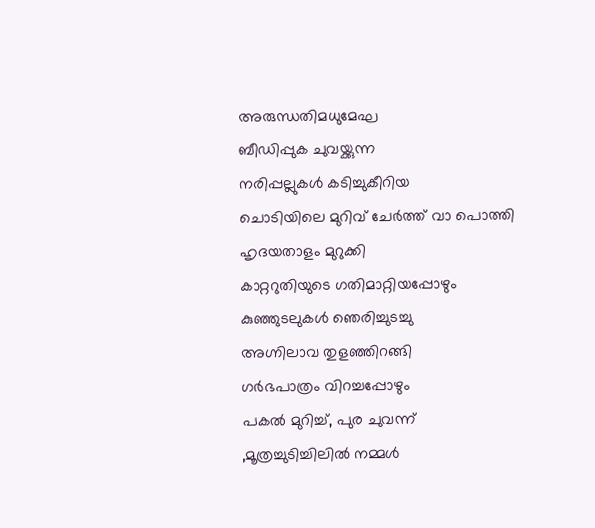അരുന്ധതിമധുമേഘ
ബീഡിപ്പുക ചുവയ്ക്കുന്ന
നരിപ്പല്ലുകൾ കടിച്ചുകീറിയ
ചൊടിയിലെ മുറിവ് ചേർത്ത് വാ പൊത്തി
ഹൃദയതാളം മുറുക്കി
കാറ്ററുതിയുടെ ഗതിമാറ്റിയപ്പോഴും
കുഞ്ഞുടലുകൾ ഞെരിച്ചുടച്ചു
അഗ്നിലാവ തുളഞ്ഞിറങ്ങി
ഗർഭപാത്രം വിറച്ചപ്പോഴും
പകൽ മുറിച്ച്, പുര ചുവന്ന്
,മൂത്രച്ചുടിച്ചിലിൽ നമ്മൾ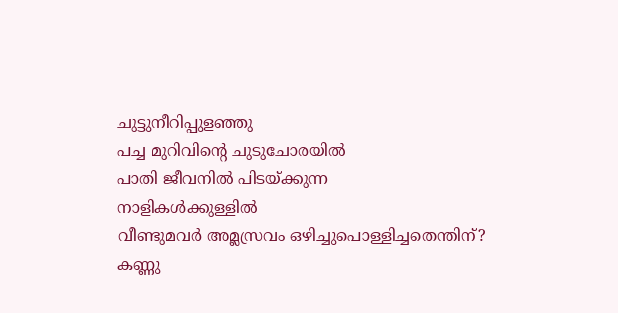ചുട്ടുനീറിപ്പുളഞ്ഞു
പച്ച മുറിവിൻ്റെ ചുടുചോരയിൽ
പാതി ജീവനിൽ പിടയ്ക്കുന്ന
നാളികൾക്കുള്ളിൽ
വീണ്ടുമവർ അമ്ലസ്രവം ഒഴിച്ചുപൊള്ളിച്ചതെന്തിന്?
കണ്ണു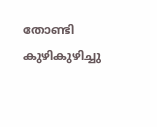തോണ്ടി കുഴികുഴിച്ചു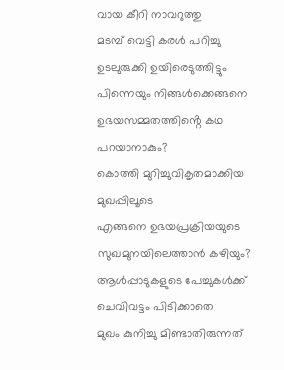വായ കീറി നാവറുത്തു
മടമ്പ് വെട്ടി കരൾ പറിച്ചു
ഉടലുരുക്കി ഉയിരെടുത്തിട്ടും
പിന്നെയും നിങ്ങൾക്കെങ്ങനെ
ഉഭയസമ്മതത്തിൻ്റെ കഥ പറയാനാകും?
കൊത്തി മുറിച്ചുവികൃതമാക്കിയ
മുഖപ്പിലൂടെ
എങ്ങനെ ഉഭയപ്രക്രിയയുടെ
സുഖമുനയിലെത്താൻ കഴിയും?
ആൾപ്പാടുകളുടെ പേച്ചുകൾക്ക്
ചെവിവട്ടം പിടിക്കാതെ
മുഖം കുനിച്ചു മിണ്ടാതിരുന്നത്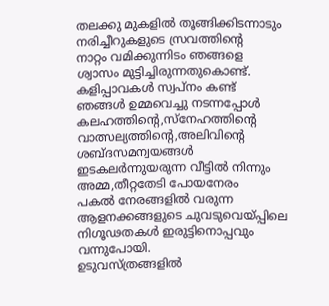തലക്കു മുകളിൽ തൂങ്ങിക്കിടന്നാടും
നരിച്ചീറുകളുടെ സ്രവത്തിന്റെ
നാറ്റം വമിക്കുന്നിടം ഞങ്ങളെ
ശ്വാസം മുട്ടിച്ചിരുന്നതുകൊണ്ട്.
കളിപ്പാവകൾ സ്വപ്നം കണ്ട്
ഞങ്ങൾ ഉമ്മവെച്ചു നടന്നപ്പോൾ
കലഹത്തിന്റെ,സ്നേഹത്തിന്റെ
വാത്സല്യത്തിന്റെ,അലിവിന്റെ
ശബ്ദസമന്വയങ്ങൾ
ഇടകലർന്നുയരുന്ന വീട്ടിൽ നിന്നും
അമ്മ,തീറ്റതേടി പോയനേരം
പകൽ നേരങ്ങളിൽ വരുന്ന
ആളനക്കങ്ങളുടെ ചുവടുവെയ്പ്പിലെ
നിഗൂഢതകൾ ഇരുട്ടിനൊപ്പവും വന്നുപോയി.
ഉടുവസ്ത്രങ്ങളിൽ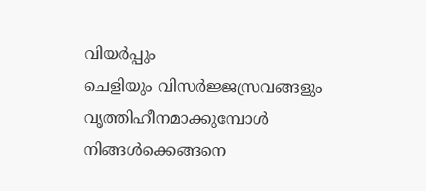വിയർപ്പും
ചെളിയും വിസർജ്ജസ്രവങ്ങളും
വൃത്തിഹീനമാക്കുമ്പോൾ
നിങ്ങൾക്കെങ്ങനെ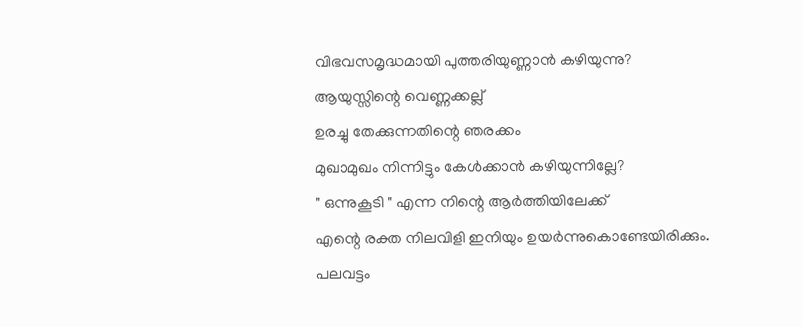വിഭവസമൃദ്ധമായി പുത്തരിയുണ്ണാൻ കഴിയുന്നു?
ആയുസ്സിന്റെ വെണ്ണക്കല്ല്
ഉരച്ചു തേക്കുന്നതിന്റെ ഞരക്കം
മുഖാമുഖം നിന്നിട്ടും കേൾക്കാൻ കഴിയുന്നില്ലേ?
" ഒന്നുകൂടി " എന്ന നിന്റെ ആർത്തിയിലേക്ക്
എന്റെ രക്ത നിലവിളി ഇനിയും ഉയർന്നുകൊണ്ടേയിരിക്കും.
പലവട്ടം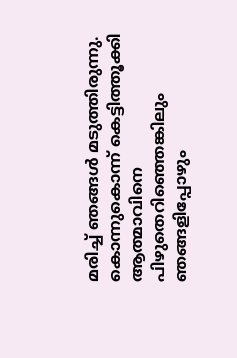മരിച്ച് ഞങ്ങൾ മടുത്തിരുന്നു.
കൊന്നുകൊന്ന് കെട്ടിത്തൂക്കി
ആത്മാവിനെ പിഴുതെറിഞ്ഞെങ്കിലും
ഞങ്ങളിപ്പോഴും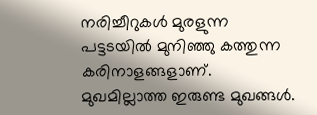നരിച്ചീറുകൾ മുരളുന്ന
പട്ടടയിൽ മുനിഞ്ഞു കത്തുന്ന കരിനാളങ്ങളാണ്.
മുഖമില്ലാത്ത ഇരുണ്ട മുഖങ്ങൾ.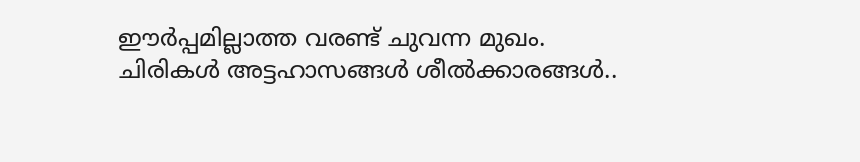ഈർപ്പമില്ലാത്ത വരണ്ട് ചുവന്ന മുഖം.
ചിരികൾ അട്ടഹാസങ്ങൾ ശീൽക്കാരങ്ങൾ..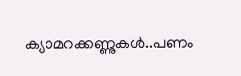ക്യാമറക്കണ്ണുകൾ..പണം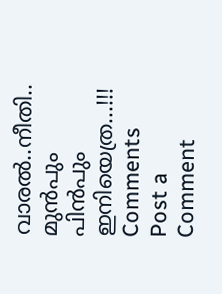വാരൽ..നീതി..
മുൻപും പിൻപും ഇനിയെത്ര...!!!
Comments
Post a Comment